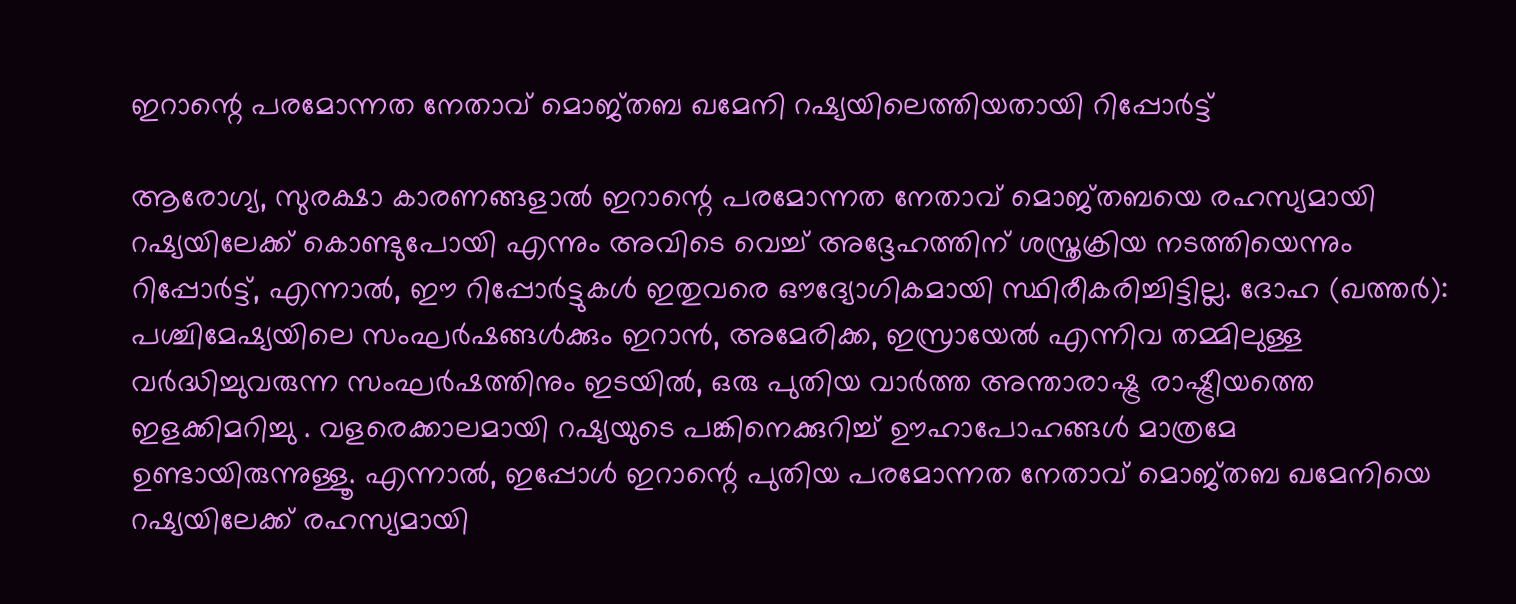ഇറാന്റെ പരമോന്നത നേതാവ് മൊജ്തബ ഖമേനി റഷ്യയിലെത്തിയതായി റിപ്പോര്‍ട്ട്

ആരോഗ്യ, സുരക്ഷാ കാരണങ്ങളാൽ ഇറാന്റെ പരമോന്നത നേതാവ് മൊജ്തബയെ രഹസ്യമായി റഷ്യയിലേക്ക് കൊണ്ടുപോയി എന്നും അവിടെ വെച്ച് അദ്ദേഹത്തിന് ശസ്ത്രക്രിയ നടത്തിയെന്നും റിപ്പോർട്ട്, എന്നാല്‍, ഈ റിപ്പോർട്ടുകൾ ഇതുവരെ ഔദ്യോഗികമായി സ്ഥിരീകരിച്ചിട്ടില്ല. ദോഹ (ഖത്തര്‍): പശ്ചിമേഷ്യയിലെ സംഘർഷങ്ങൾക്കും ഇറാൻ, അമേരിക്ക, ഇസ്രായേൽ എന്നിവ തമ്മിലുള്ള വർദ്ധിച്ചുവരുന്ന സംഘർഷത്തിനും ഇടയിൽ, ഒരു പുതിയ വാർത്ത അന്താരാഷ്ട്ര രാഷ്ട്രീയത്തെ ഇളക്കിമറിച്ചു . വളരെക്കാലമായി റഷ്യയുടെ പങ്കിനെക്കുറിച്ച് ഊഹാപോഹങ്ങൾ മാത്രമേ ഉണ്ടായിരുന്നുള്ളൂ. എന്നാൽ, ഇപ്പോൾ ഇറാന്റെ പുതിയ പരമോന്നത നേതാവ് മൊജ്തബ ഖമേനിയെ റഷ്യയിലേക്ക് രഹസ്യമായി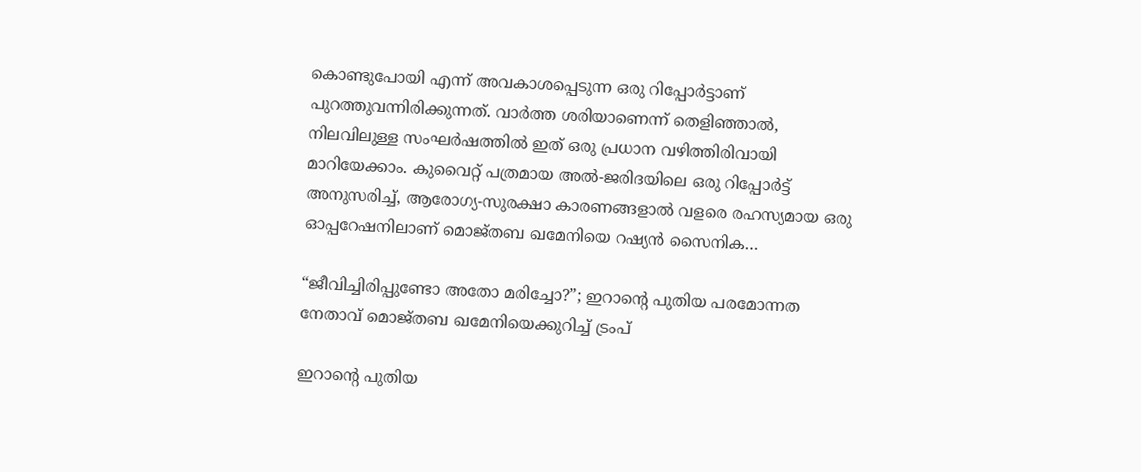കൊണ്ടുപോയി എന്ന് അവകാശപ്പെടുന്ന ഒരു റിപ്പോർട്ടാണ് പുറത്തുവന്നിരിക്കുന്നത്. വാർത്ത ശരിയാണെന്ന് തെളിഞ്ഞാൽ, നിലവിലുള്ള സംഘർഷത്തിൽ ഇത് ഒരു പ്രധാന വഴിത്തിരിവായി മാറിയേക്കാം. കുവൈറ്റ് പത്രമായ അൽ-ജരിദയിലെ ഒരു റിപ്പോർട്ട് അനുസരിച്ച്, ആരോഗ്യ-സുരക്ഷാ കാരണങ്ങളാൽ വളരെ രഹസ്യമായ ഒരു ഓപ്പറേഷനിലാണ് മൊജ്തബ ഖമേനിയെ റഷ്യൻ സൈനിക…

“ജീവിച്ചിരിപ്പുണ്ടോ അതോ മരിച്ചോ?”; ഇറാന്റെ പുതിയ പരമോന്നത നേതാവ് മൊജ്തബ ഖമേനിയെക്കുറിച്ച് ട്രം‌പ്

ഇറാന്റെ പുതിയ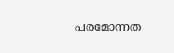പരമോന്നത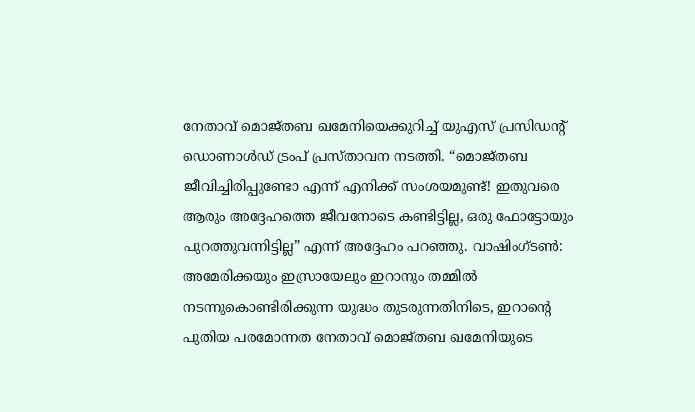നേതാവ് മൊജ്തബ ഖമേനിയെക്കുറിച്ച് യുഎസ് പ്രസിഡന്റ് ഡൊണാൾഡ് ട്രംപ് പ്രസ്താവന നടത്തി. “മൊജ്തബ ജീവിച്ചിരിപ്പുണ്ടോ എന്ന് എനിക്ക് സംശയമുണ്ട്! ഇതുവരെ ആരും അദ്ദേഹത്തെ ജീവനോടെ കണ്ടിട്ടില്ല, ഒരു ഫോട്ടോയും പുറത്തുവന്നിട്ടില്ല” എന്ന് അദ്ദേഹം പറഞ്ഞു. വാഷിംഗ്ടണ്‍: അമേരിക്കയും ഇസ്രായേലും ഇറാനും തമ്മിൽ നടന്നുകൊണ്ടിരിക്കുന്ന യുദ്ധം തുടരുന്നതിനിടെ, ഇറാന്റെ പുതിയ പരമോന്നത നേതാവ് മൊജ്തബ ഖമേനിയുടെ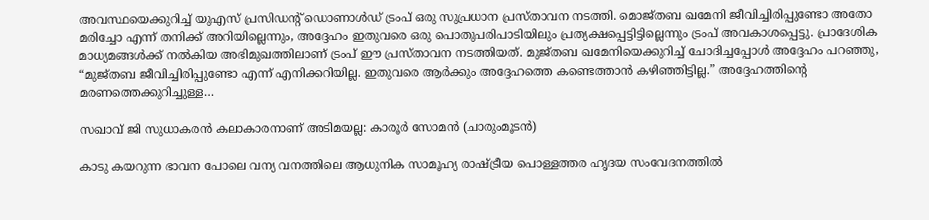അവസ്ഥയെക്കുറിച്ച് യുഎസ് പ്രസിഡന്റ് ഡൊണാൾഡ് ട്രംപ് ഒരു സുപ്രധാന പ്രസ്താവന നടത്തി. മൊജ്തബ ഖമേനി ജീവിച്ചിരിപ്പുണ്ടോ അതോ മരിച്ചോ എന്ന് തനിക്ക് അറിയില്ലെന്നും, അദ്ദേഹം ഇതുവരെ ഒരു പൊതുപരിപാടിയിലും പ്രത്യക്ഷപ്പെട്ടിട്ടില്ലെന്നും ട്രംപ് അവകാശപ്പെട്ടു. പ്രാദേശിക മാധ്യമങ്ങൾക്ക് നൽകിയ അഭിമുഖത്തിലാണ് ട്രംപ് ഈ പ്രസ്താവന നടത്തിയത്. മുജ്തബ ഖമേനിയെക്കുറിച്ച് ചോദിച്ചപ്പോൾ അദ്ദേഹം പറഞ്ഞു, “മുജ്തബ ജീവിച്ചിരിപ്പുണ്ടോ എന്ന് എനിക്കറിയില്ല. ഇതുവരെ ആർക്കും അദ്ദേഹത്തെ കണ്ടെത്താൻ കഴിഞ്ഞിട്ടില്ല.” അദ്ദേഹത്തിന്റെ മരണത്തെക്കുറിച്ചുള്ള…

സഖാവ് ജി സുധാകരൻ കലാകാരനാണ് അടിമയല്ല: കാരൂർ സോമൻ (ചാരുംമൂടൻ)

കാടു കയറുന്ന ഭാവന പോലെ വന്യ വനത്തിലെ ആധുനിക സാമൂഹ്യ രാഷ്ട്രീയ പൊള്ളത്തര ഹൃദയ സംവേദനത്തിൽ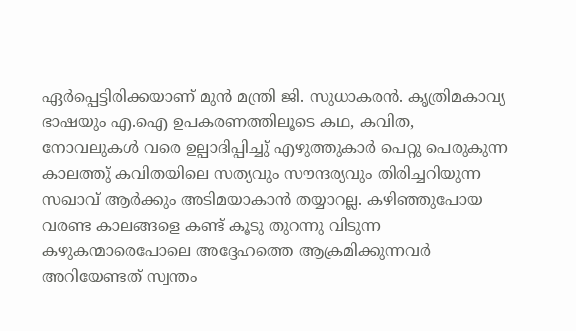ഏർപ്പെട്ടിരിക്കയാണ് മുൻ മന്ത്രി ജി. സുധാകരൻ. കൃത്രിമകാവ്യ ഭാഷയും എ.ഐ ഉപകരണത്തിലൂടെ കഥ, കവിത, നോവലുകൾ വരെ ഉല്പാദിപ്പിച്ചു് എഴുത്തുകാർ പെറ്റു പെരുകുന്ന കാലത്തു് കവിതയിലെ സത്യവും സൗന്ദര്യവും തിരിച്ചറിയുന്ന സഖാവ് ആർക്കും അടിമയാകാൻ തയ്യാറല്ല. കഴിഞ്ഞുപോയ വരണ്ട കാലങ്ങളെ കണ്ട് കൂടു തുറന്നു വിടുന്ന കഴുകന്മാരെപോലെ അദ്ദേഹത്തെ ആക്രമിക്കുന്നവർ അറിയേണ്ടത് സ്വന്തം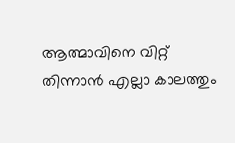ആത്മാവിനെ വിറ്റ് തിന്നാൻ എല്ലാ കാലത്തും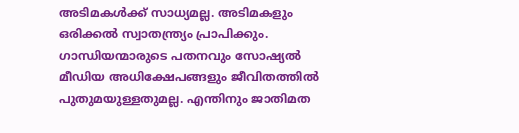അടിമകൾക്ക് സാധ്യമല്ല. അടിമകളും ഒരിക്കൽ സ്വാതന്ത്ര്യം പ്രാപിക്കും. ഗാന്ധിയന്മാരുടെ പതനവും സോഷ്യൽ മീഡിയ അധിക്ഷേപങ്ങളും ജീവിതത്തിൽ പുതുമയുള്ളതുമല്ല. എന്തിനും ജാതിമത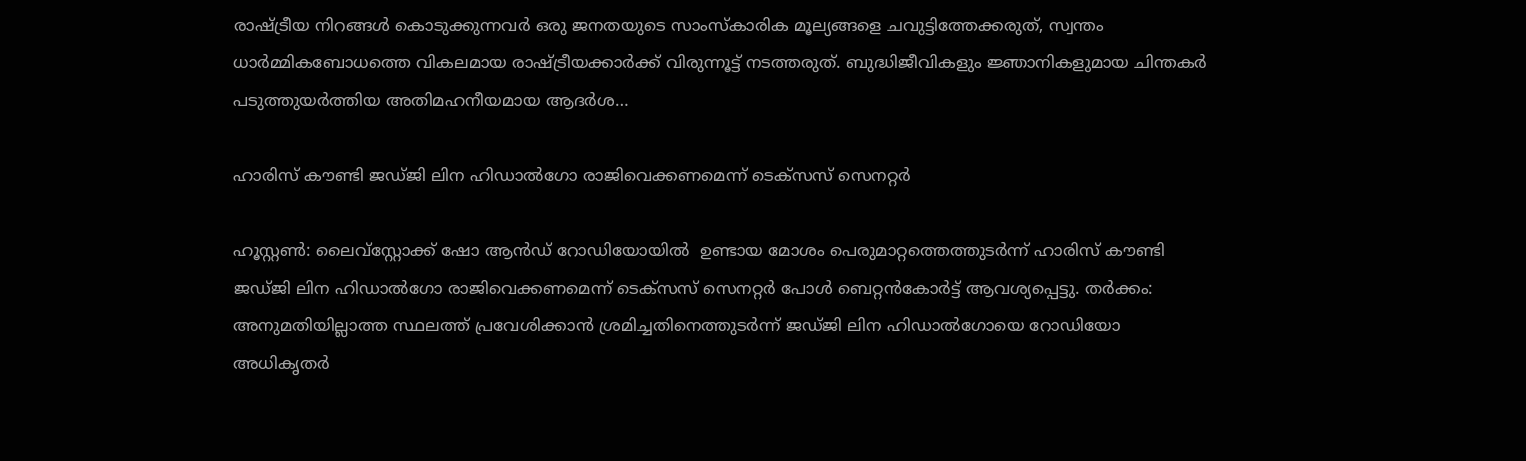രാഷ്ട്രീയ നിറങ്ങൾ കൊടുക്കുന്നവർ ഒരു ജനതയുടെ സാംസ്‌കാരിക മൂല്യങ്ങളെ ചവുട്ടിത്തേക്കരുത്, സ്വന്തം ധാർമ്മികബോധത്തെ വികലമായ രാഷ്ട്രീയക്കാർക്ക് വിരുന്നൂട്ട് നടത്തരുത്. ബുദ്ധിജീവികളും ജ്ഞാനികളുമായ ചിന്തകർ പടുത്തുയർത്തിയ അതിമഹനീയമായ ആദർശ…

ഹാരിസ് കൗണ്ടി ജഡ്ജി ലിന ഹിഡാൽഗോ രാജിവെക്കണമെന്ന് ടെക്സസ് സെനറ്റർ

ഹൂസ്റ്റൺ: ലൈവ്സ്റ്റോക്ക് ഷോ ആൻഡ് റോഡിയോയിൽ  ഉണ്ടായ മോശം പെരുമാറ്റത്തെത്തുടർന്ന് ഹാരിസ് കൗണ്ടി ജഡ്ജി ലിന ഹിഡാൽഗോ രാജിവെക്കണമെന്ന് ടെക്സസ് സെനറ്റർ പോൾ ബെറ്റൻകോർട്ട് ആവശ്യപ്പെട്ടു. തർക്കം: അനുമതിയില്ലാത്ത സ്ഥലത്ത് പ്രവേശിക്കാൻ ശ്രമിച്ചതിനെത്തുടർന്ന് ജഡ്ജി ലിന ഹിഡാൽഗോയെ റോഡിയോ അധികൃതർ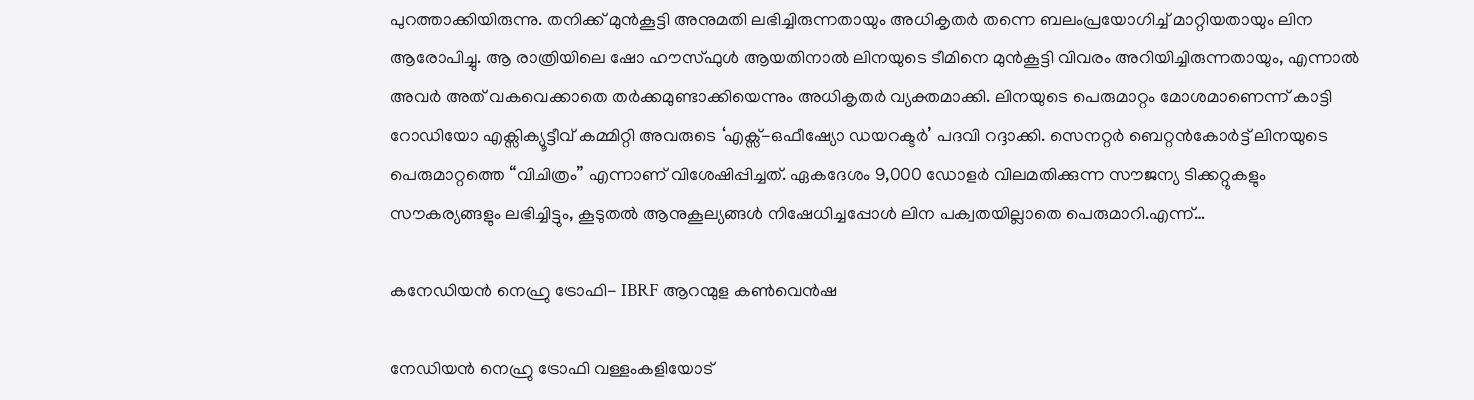പുറത്താക്കിയിരുന്നു. തനിക്ക് മുൻകൂട്ടി അനുമതി ലഭിച്ചിരുന്നതായും അധികൃതർ തന്നെ ബലംപ്രയോഗിച്ച് മാറ്റിയതായും ലിന ആരോപിച്ചു. ആ രാത്രിയിലെ ഷോ ഹൗസ്‌ഫുൾ ആയതിനാൽ ലിനയുടെ ടീമിനെ മുൻകൂട്ടി വിവരം അറിയിച്ചിരുന്നതായും, എന്നാൽ അവർ അത് വകവെക്കാതെ തർക്കമുണ്ടാക്കിയെന്നും അധികൃതർ വ്യക്തമാക്കി. ലിനയുടെ പെരുമാറ്റം മോശമാണെന്ന് കാട്ടി റോഡിയോ എക്സിക്യൂട്ടീവ് കമ്മിറ്റി അവരുടെ ‘എക്സ്-ഒഫീഷ്യോ ഡയറക്ടർ’ പദവി റദ്ദാക്കി. സെനറ്റർ ബെറ്റൻകോർട്ട് ലിനയുടെ പെരുമാറ്റത്തെ “വിചിത്രം” എന്നാണ് വിശേഷിപ്പിച്ചത്. ഏകദേശം 9,000 ഡോളർ വിലമതിക്കുന്ന സൗജന്യ ടിക്കറ്റുകളും സൗകര്യങ്ങളും ലഭിച്ചിട്ടും, കൂടുതൽ ആനുകൂല്യങ്ങൾ നിഷേധിച്ചപ്പോൾ ലിന പക്വതയില്ലാതെ പെരുമാറി.എന്ന്‌…

കനേഡിയൻ നെഹ്രു ട്രോഫി- IBRF ആറന്മുള കൺവെൻഷ

നേഡിയൻ നെഹ്രു ട്രോഫി വള്ളംകളിയോട്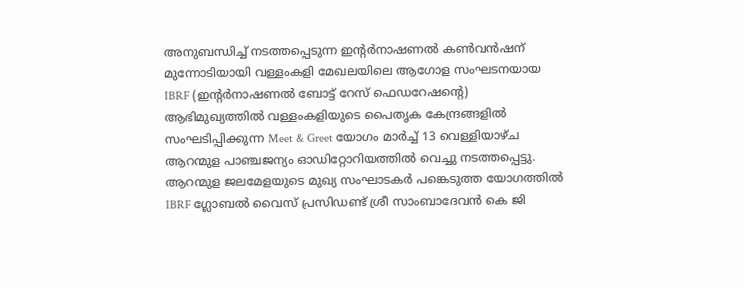അനുബന്ധിച്ച് നടത്തപ്പെടുന്ന ഇൻ്റർനാഷണൽ കൺവൻഷന് മുന്നോടിയായി വള്ളംകളി മേഖലയിലെ ആഗോള സംഘടനയായ IBRF (ഇൻ്റർനാഷണൽ ബോട്ട് റേസ് ഫെഡറേഷൻ്റെ) ആഭിമുഖ്യത്തിൽ വള്ളംകളിയുടെ പൈതൃക കേന്ദ്രങ്ങളിൽ സംഘടിപ്പിക്കുന്ന Meet & Greet യോഗം മാർച്ച് 13 വെള്ളിയാഴ്ച ആറന്മുള പാഞ്ചജന്യം ഓഡിറ്റോറിയത്തിൽ വെച്ചു നടത്തപ്പെട്ടു. ആറന്മുള ജലമേളയുടെ മുഖ്യ സംഘാടകർ പങ്കെടുത്ത യോഗത്തിൽ IBRF ഗ്ലോബൽ വൈസ് പ്രസിഡണ്ട് ശ്രീ സാംബാദേവൻ കെ ജി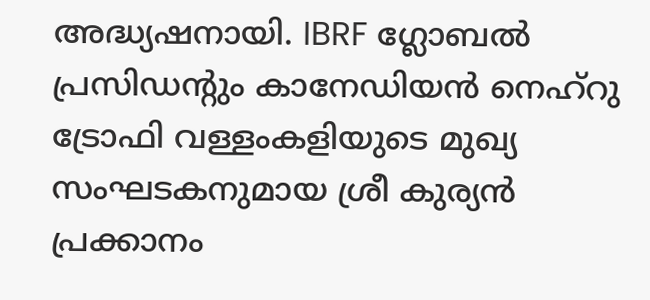അദ്ധ്യഷനായി. IBRF ഗ്ലോബൽ പ്രസിഡന്റും കാനേഡിയൻ നെഹ്‌റു ട്രോഫി വള്ളംകളിയുടെ മുഖ്യ സംഘടകനുമായ ശ്രീ കുര്യൻ പ്രക്കാനം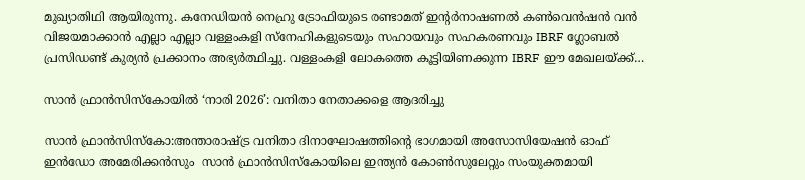മുഖ്യാതിഥി ആയിരുന്നു. കനേഡിയൻ നെഹ്രു ട്രോഫിയുടെ രണ്ടാമത് ഇന്റർനാഷണൽ കൺവെൻഷൻ വൻ വിജയമാക്കാൻ എല്ലാ എല്ലാ വള്ളംകളി സ്നേഹികളുടെയും സഹായവും സഹകരണവും IBRF ഗ്ലോബൽ പ്രസിഡണ്ട് കുര്യൻ പ്രക്കാനം അഭ്യർത്ഥിച്ചു. വള്ളംകളി ലോകത്തെ കൂട്ടിയിണക്കുന്ന IBRF ഈ മേഖലയ്ക്ക്…

സാൻ ഫ്രാൻസിസ്കോയിൽ ‘നാരി 2026’: വനിതാ നേതാക്കളെ ആദരിച്ചു

സാൻ ഫ്രാൻസിസ്കോ:അന്താരാഷ്ട്ര വനിതാ ദിനാഘോഷത്തിന്റെ ഭാഗമായി അസോസിയേഷൻ ഓഫ് ഇൻഡോ അമേരിക്കൻസും  സാൻ ഫ്രാൻസിസ്കോയിലെ ഇന്ത്യൻ കോൺസുലേറ്റും സംയുക്തമായി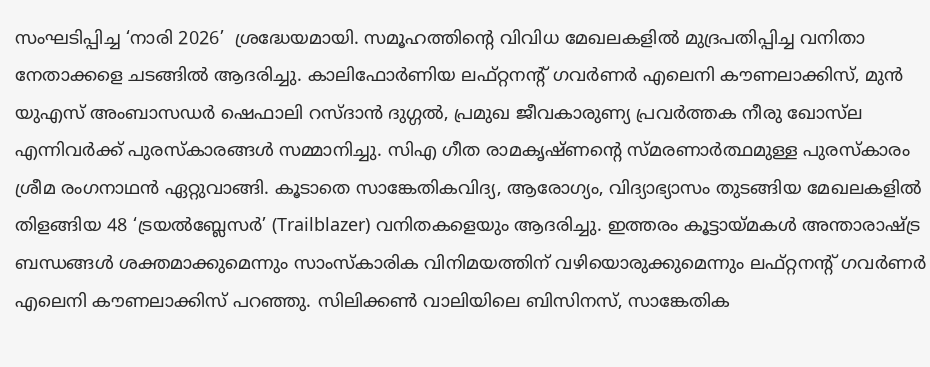സംഘടിപ്പിച്ച ‘നാരി 2026’  ശ്രദ്ധേയമായി. സമൂഹത്തിന്റെ വിവിധ മേഖലകളിൽ മുദ്രപതിപ്പിച്ച വനിതാ നേതാക്കളെ ചടങ്ങിൽ ആദരിച്ചു. കാലിഫോർണിയ ലഫ്റ്റനന്റ് ഗവർണർ എലെനി കൗണലാക്കിസ്, മുൻ യുഎസ് അംബാസഡർ ഷെഫാലി റസ്ദാൻ ദുഗ്ഗൽ, പ്രമുഖ ജീവകാരുണ്യ പ്രവർത്തക നീരു ഖോസ്‌ല എന്നിവർക്ക് പുരസ്കാരങ്ങൾ സമ്മാനിച്ചു. സിഎ ഗീത രാമകൃഷ്ണന്റെ സ്മരണാർത്ഥമുള്ള പുരസ്കാരം ശ്രീമ രംഗനാഥൻ ഏറ്റുവാങ്ങി. കൂടാതെ സാങ്കേതികവിദ്യ, ആരോഗ്യം, വിദ്യാഭ്യാസം തുടങ്ങിയ മേഖലകളിൽ തിളങ്ങിയ 48 ‘ട്രയൽബ്ലേസർ’ (Trailblazer) വനിതകളെയും ആദരിച്ചു. ഇത്തരം കൂട്ടായ്മകൾ അന്താരാഷ്ട്ര ബന്ധങ്ങൾ ശക്തമാക്കുമെന്നും സാംസ്‌കാരിക വിനിമയത്തിന് വഴിയൊരുക്കുമെന്നും ലഫ്റ്റനന്റ് ഗവർണർ എലെനി കൗണലാക്കിസ് പറഞ്ഞു. സിലിക്കൺ വാലിയിലെ ബിസിനസ്, സാങ്കേതിക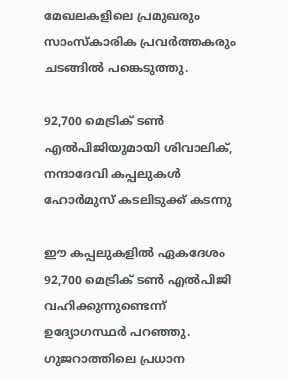മേഖലകളിലെ പ്രമുഖരും സാംസ്‌കാരിക പ്രവർത്തകരും ചടങ്ങിൽ പങ്കെടുത്തു.

92,700 മെട്രിക് ടൺ എൽപിജിയുമായി ശിവാലിക്, നന്ദാദേവി കപ്പലുകൾ ഹോർമുസ് കടലിടുക്ക് കടന്നു

ഈ കപ്പലുകളിൽ ഏകദേശം 92,700 മെട്രിക് ടൺ എൽപിജി വഹിക്കുന്നുണ്ടെന്ന് ഉദ്യോഗസ്ഥർ പറഞ്ഞു. ഗുജറാത്തിലെ പ്രധാന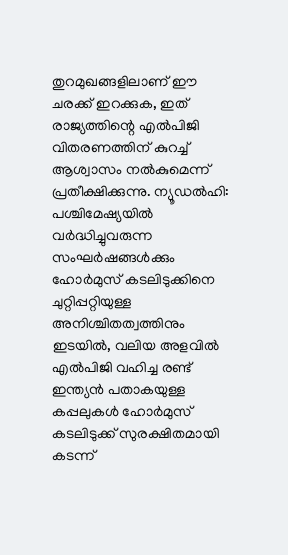തുറമുഖങ്ങളിലാണ് ഈ ചരക്ക് ഇറക്കുക, ഇത് രാജ്യത്തിന്റെ എൽപിജി വിതരണത്തിന് കുറച്ച് ആശ്വാസം നൽകുമെന്ന് പ്രതീക്ഷിക്കുന്നു. ന്യൂഡൽഹി: പശ്ചിമേഷ്യയിൽ വർദ്ധിച്ചുവരുന്ന സംഘർഷങ്ങൾക്കും ഹോർമുസ് കടലിടുക്കിനെ ചുറ്റിപ്പറ്റിയുള്ള അനിശ്ചിതത്വത്തിനും ഇടയിൽ, വലിയ അളവിൽ എൽപിജി വഹിച്ച രണ്ട് ഇന്ത്യൻ പതാകയുള്ള കപ്പലുകൾ ഹോർമുസ് കടലിടുക്ക് സുരക്ഷിതമായി കടന്ന്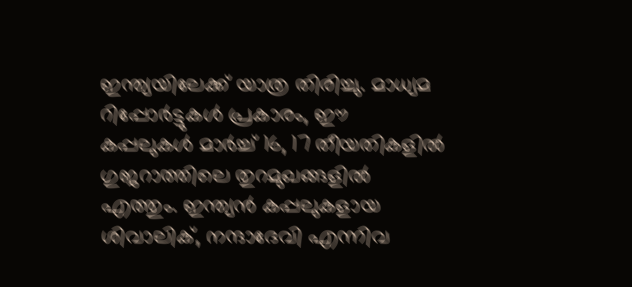ഇന്ത്യയിലേക്ക് യാത്ര തിരിച്ചു. മാധ്യമ റിപ്പോർട്ടുകൾ പ്രകാരം, ഈ കപ്പലുകൾ മാർച്ച് 16, 17 തീയതികളിൽ ഗുജറാത്തിലെ തുറമുഖങ്ങളിൽ എത്തും. ഇന്ത്യൻ കപ്പലുകളായ ശിവാലിക്, നന്ദാദേവി എന്നിവ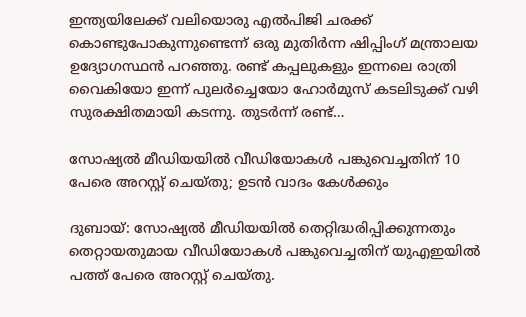ഇന്ത്യയിലേക്ക് വലിയൊരു എൽപിജി ചരക്ക് കൊണ്ടുപോകുന്നുണ്ടെന്ന് ഒരു മുതിർന്ന ഷിപ്പിംഗ് മന്ത്രാലയ ഉദ്യോഗസ്ഥൻ പറഞ്ഞു. രണ്ട് കപ്പലുകളും ഇന്നലെ രാത്രി വൈകിയോ ഇന്ന് പുലർച്ചെയോ ഹോർമുസ് കടലിടുക്ക് വഴി സുരക്ഷിതമായി കടന്നു. തുടർന്ന് രണ്ട്…

സോഷ്യൽ മീഡിയയിൽ വീഡിയോകൾ പങ്കുവെച്ചതിന് 10 പേരെ അറസ്റ്റ് ചെയ്തു; ഉടൻ വാദം കേൾക്കും

ദുബായ്: സോഷ്യൽ മീഡിയയിൽ തെറ്റിദ്ധരിപ്പിക്കുന്നതും തെറ്റായതുമായ വീഡിയോകൾ പങ്കുവെച്ചതിന് യുഎഇയിൽ പത്ത് പേരെ അറസ്റ്റ് ചെയ്തു.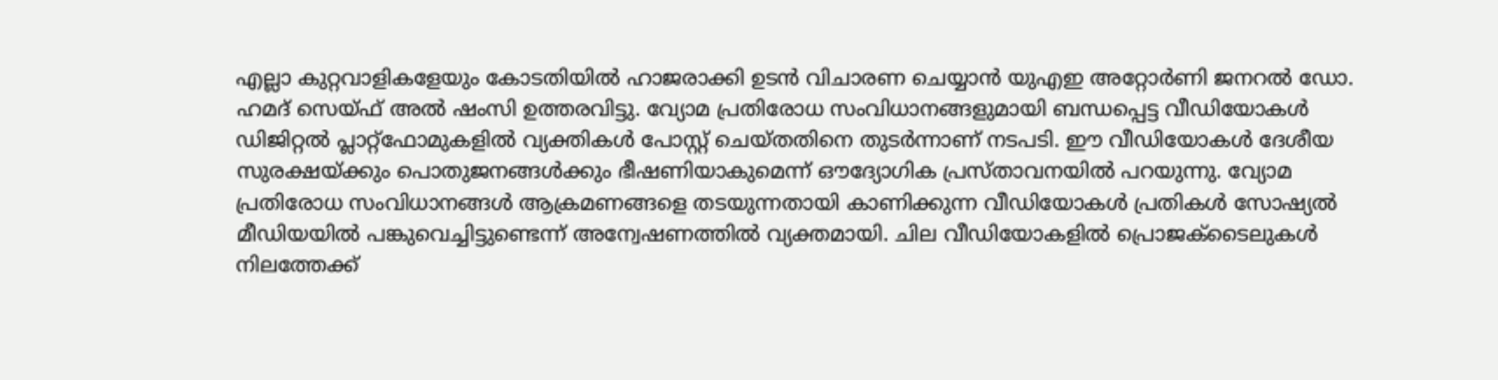എല്ലാ കുറ്റവാളികളേയും കോടതിയില്‍ ഹാജരാക്കി ഉടൻ വിചാരണ ചെയ്യാൻ യുഎഇ അറ്റോർണി ജനറൽ ഡോ. ഹമദ് സെയ്ഫ് അൽ ഷംസി ഉത്തരവിട്ടു. വ്യോമ പ്രതിരോധ സംവിധാനങ്ങളുമായി ബന്ധപ്പെട്ട വീഡിയോകൾ ഡിജിറ്റൽ പ്ലാറ്റ്‌ഫോമുകളിൽ വ്യക്തികൾ പോസ്റ്റ് ചെയ്തതിനെ തുടർന്നാണ് നടപടി. ഈ വീഡിയോകൾ ദേശീയ സുരക്ഷയ്ക്കും പൊതുജനങ്ങൾക്കും ഭീഷണിയാകുമെന്ന് ഔദ്യോഗിക പ്രസ്താവനയിൽ പറയുന്നു. വ്യോമ പ്രതിരോധ സംവിധാനങ്ങൾ ആക്രമണങ്ങളെ തടയുന്നതായി കാണിക്കുന്ന വീഡിയോകൾ പ്രതികൾ സോഷ്യൽ മീഡിയയിൽ പങ്കുവെച്ചിട്ടുണ്ടെന്ന് അന്വേഷണത്തിൽ വ്യക്തമായി. ചില വീഡിയോകളിൽ പ്രൊജക്‌ടൈലുകൾ നിലത്തേക്ക്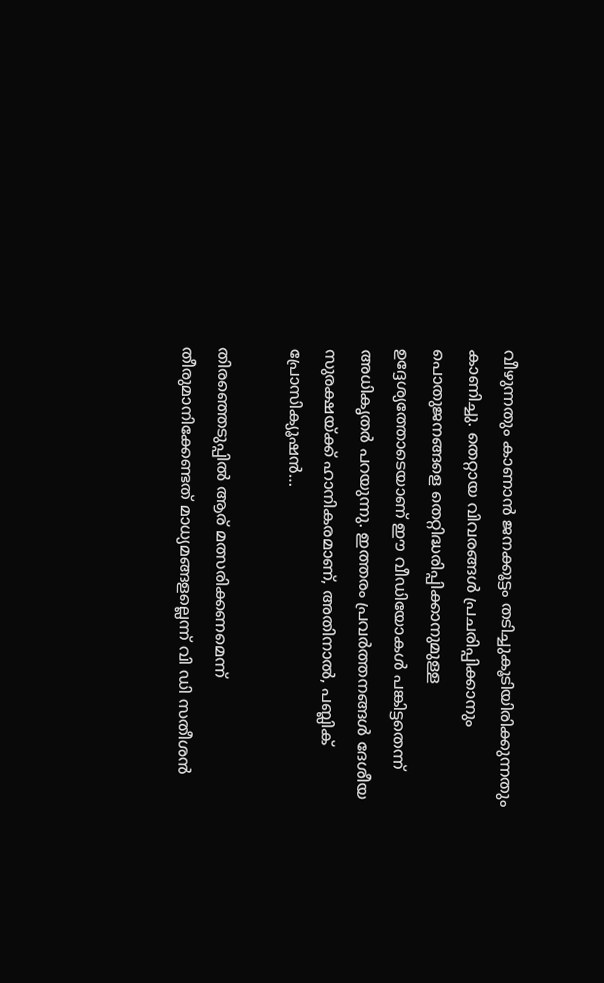വീഴുന്നതും കാണാൻ ജനക്കൂട്ടം തടിച്ചുകൂടിയിരിക്കുന്നതും കാണിച്ചു. തെറ്റായ വിവരങ്ങൾ പ്രചരിപ്പിക്കാനും പൊതുജനങ്ങളെ തെറ്റിദ്ധരിപ്പിക്കാനുമുള്ള ഉദ്ദേശ്യത്തോടെയാണ് ഈ വീഡിയോകൾ പങ്കിട്ടതെന്ന് അധികൃതർ പറയുന്നു. ഇത്തരം പ്രവർത്തനങ്ങൾ ദേശീയ സുരക്ഷയ്ക്ക് ഹാനികരമാണ്, അതിനാൽ, പബ്ലിക് പ്രോസിക്യൂഷൻ…

തിരഞ്ഞെടുപ്പില്‍ ആര് മത്സരിക്കണമെന്ന് തീരുമാനിക്കേണ്ടത് മാധ്യമങ്ങളല്ലെന്ന് വി ഡി സതീശന്‍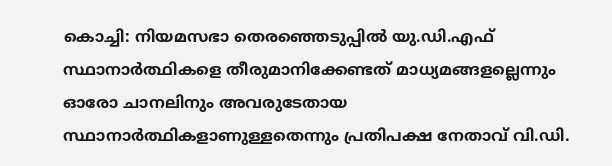കൊച്ചി: നിയമസഭാ തെരഞ്ഞെടുപ്പിൽ യു.ഡി.എഫ് സ്ഥാനാർത്ഥികളെ തീരുമാനിക്കേണ്ടത് മാധ്യമങ്ങളല്ലെന്നും ഓരോ ചാനലിനും അവരുടേതായ സ്ഥാനാർത്ഥികളാണുള്ളതെന്നും പ്രതിപക്ഷ നേതാവ് വി.ഡി.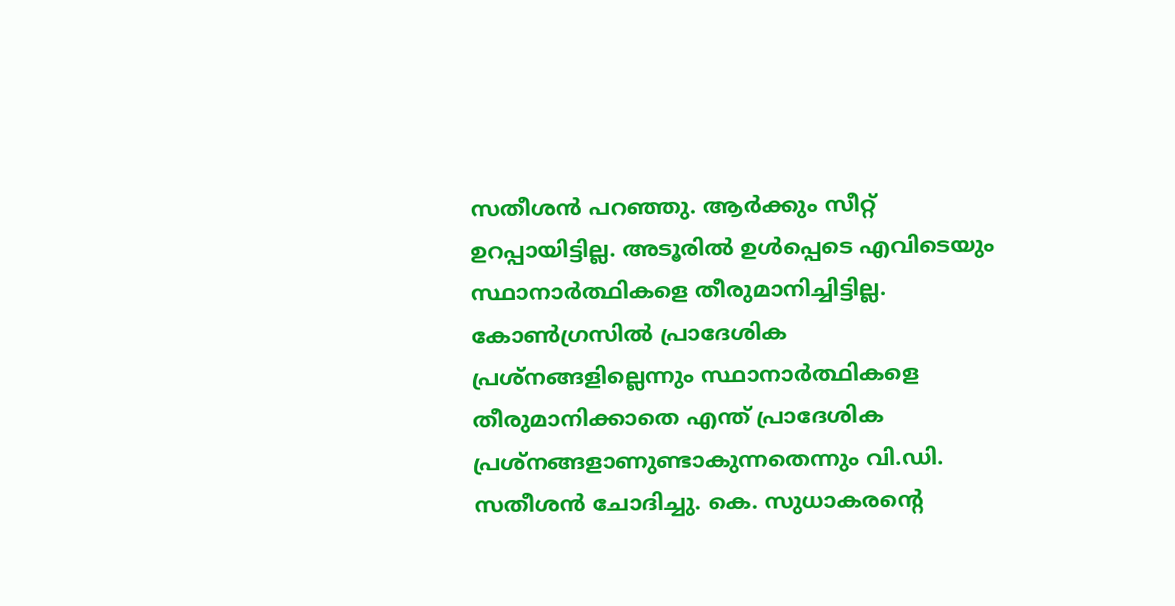സതീശൻ പറഞ്ഞു. ആർക്കും സീറ്റ് ഉറപ്പായിട്ടില്ല. അടൂരിൽ ഉൾപ്പെടെ എവിടെയും സ്ഥാനാർത്ഥികളെ തീരുമാനിച്ചിട്ടില്ല. കോൺഗ്രസിൽ പ്രാദേശിക പ്രശ്‌നങ്ങളില്ലെന്നും സ്ഥാനാർത്ഥികളെ തീരുമാനിക്കാതെ എന്ത് പ്രാദേശിക പ്രശ്‌നങ്ങളാണുണ്ടാകുന്നതെന്നും വി.ഡി. സതീശൻ ചോദിച്ചു. കെ. സുധാകരന്റെ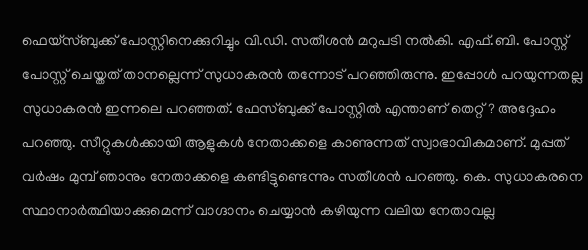ഫെയ്സ്ബുക്ക് പോസ്റ്റിനെക്കുറിച്ചും വി.ഡി. സതീശൻ മറുപടി നൽകി. എഫ്.ബി. പോസ്റ്റ് പോസ്റ്റ് ചെയ്തത് താനല്ലെന്ന് സുധാകരൻ തന്നോട് പറഞ്ഞിരുന്നു. ഇപ്പോൾ പറയുന്നതല്ല സുധാകരന്‍ ഇന്നലെ പറഞ്ഞത്. ഫേസ്ബുക്ക് പോസ്റ്റിൽ എന്താണ് തെറ്റ്? അദ്ദേഹം പറഞ്ഞു. സീറ്റുകൾക്കായി ആളുകൾ നേതാക്കളെ കാണുന്നത് സ്വാഭാവികമാണ്. മുപ്പത് വർഷം മുമ്പ് ഞാനും നേതാക്കളെ കണ്ടിട്ടുണ്ടെന്നും സതീശന്‍ പറഞ്ഞു. കെ. സുധാകരനെ സ്ഥാനാർത്ഥിയാക്കുമെന്ന് വാഗ്ദാനം ചെയ്യാൻ കഴിയുന്ന വലിയ നേതാവല്ല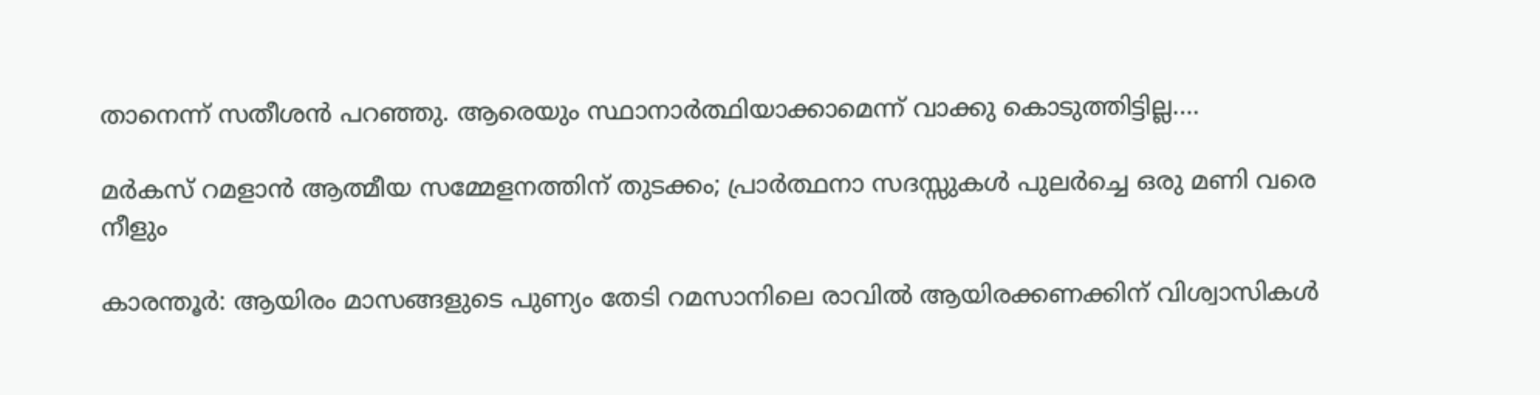താനെന്ന് സതീശൻ പറഞ്ഞു. ആരെയും സ്ഥാനാർത്ഥിയാക്കാമെന്ന് വാക്കു കൊടുത്തിട്ടില്ല.…

മർകസ് റമളാൻ ആത്മീയ സമ്മേളനത്തിന് തുടക്കം; പ്രാർത്ഥനാ സദസ്സുകൾ പുലർച്ചെ ഒരു മണി വരെ നീളും

കാരന്തൂർ: ആയിരം മാസങ്ങളുടെ പുണ്യം തേടി റമസാനിലെ രാവിൽ ആയിരക്കണക്കിന് വിശ്വാസികൾ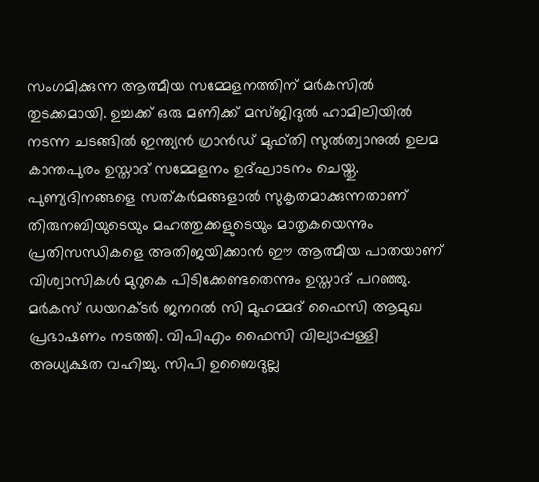സംഗമിക്കുന്ന ആത്മീയ സമ്മേളനത്തിന് മർകസിൽ തുടക്കമായി. ഉച്ചക്ക് ഒരു മണിക്ക് മസ്ജിദുൽ ഹാമിലിയിൽ നടന്ന ചടങ്ങിൽ ഇന്ത്യൻ ഗ്രാൻഡ് മുഫ്തി സുൽത്വാനുൽ ഉലമ കാന്തപുരം ഉസ്താദ് സമ്മേളനം ഉദ്‌ഘാടനം ചെയ്തു. പുണ്യദിനങ്ങളെ സത്കർമങ്ങളാൽ സുകൃതമാക്കുന്നതാണ് തിരുനബിയുടെയും മഹത്തുക്കളുടെയും മാതൃകയെന്നും പ്രതിസന്ധികളെ അതിജയിക്കാൻ ഈ ആത്മീയ പാതയാണ് വിശ്വാസികൾ മുറുകെ പിടിക്കേണ്ടതെന്നും ഉസ്താദ് പറഞ്ഞു. മർകസ് ഡയറക്ടർ ജനറൽ സി മുഹമ്മദ് ഫൈസി ആമുഖ പ്രഭാഷണം നടത്തി. വിപിഎം ഫൈസി വില്യാപ്പള്ളി അധ്യക്ഷത വഹിച്ചു. സിപി ഉബൈദുല്ല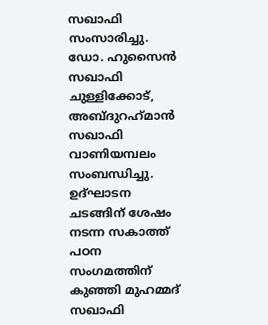സഖാഫി സംസാരിച്ചു. ഡോ. ഹുസൈൻ സഖാഫി ചുള്ളിക്കോട്, അബ്‌ദുറഹ്‌മാൻ സഖാഫി വാണിയമ്പലം സംബന്ധിച്ചു. ഉദ്ഘാടന ചടങ്ങിന് ശേഷം നടന്ന സകാത്ത് പഠന സംഗമത്തിന് കുഞ്ഞി മുഹമ്മദ് സഖാഫി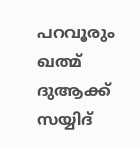പറവൂരും ഖത്മ് ദുആക്ക് സയ്യിദ്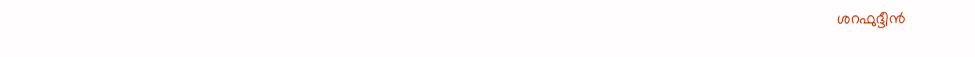ശറഫുദ്ദീൻ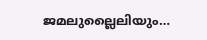ജമലുല്ലൈലിയും…